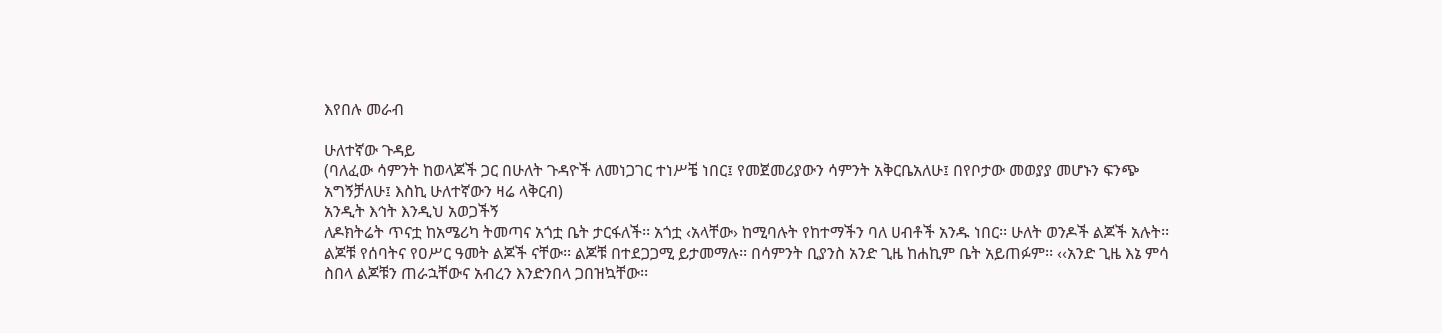እየበሉ መራብ

ሁለተኛው ጉዳይ
(ባለፈው ሳምንት ከወላጆች ጋር በሁለት ጉዳዮች ለመነጋገር ተነሥቼ ነበር፤ የመጀመሪያውን ሳምንት አቅርቤአለሁ፤ በየቦታው መወያያ መሆኑን ፍንጭ አግኝቻለሁ፤ እስኪ ሁለተኛውን ዛሬ ላቅርብ)
አንዲት እኅት እንዲህ አወጋችኝ
ለዶክትሬት ጥናቷ ከአሜሪካ ትመጣና አጎቷ ቤት ታርፋለች፡፡ አጎቷ ‹አላቸው› ከሚባሉት የከተማችን ባለ ሀብቶች አንዱ ነበር፡፡ ሁለት ወንዶች ልጆች አሉት፡፡ ልጆቹ የሰባትና የዐሥር ዓመት ልጆች ናቸው፡፡ ልጆቹ በተደጋጋሚ ይታመማሉ፡፡ በሳምንት ቢያንስ አንድ ጊዜ ከሐኪም ቤት አይጠፉም፡፡ ‹‹አንድ ጊዜ እኔ ምሳ ስበላ ልጆቹን ጠራኋቸውና አብረን እንድንበላ ጋበዝኳቸው፡፡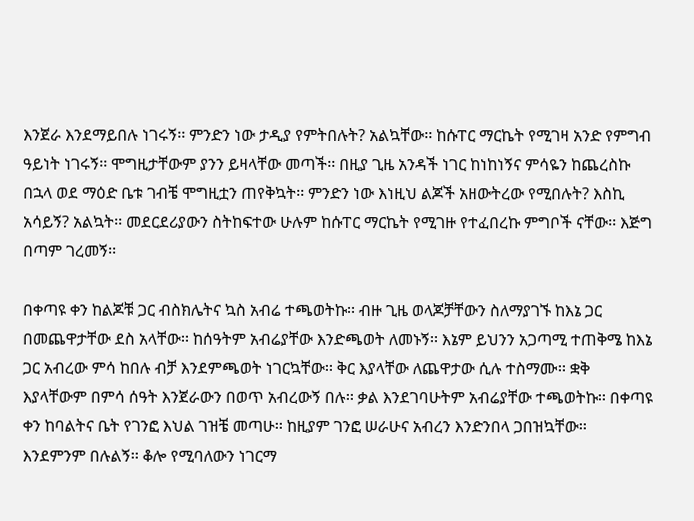እንጀራ እንደማይበሉ ነገሩኝ፡፡ ምንድን ነው ታዲያ የምትበሉት? አልኳቸው፡፡ ከሱፐር ማርኬት የሚገዛ አንድ የምግብ ዓይነት ነገሩኝ፡፡ ሞግዚታቸውም ያንን ይዛላቸው መጣች፡፡ በዚያ ጊዜ አንዳች ነገር ከነከነኝና ምሳዬን ከጨረስኩ በኋላ ወደ ማዕድ ቤቱ ገብቼ ሞግዚቷን ጠየቅኳት፡፡ ምንድን ነው እነዚህ ልጆች አዘውትረው የሚበሉት? እስኪ አሳይኝ? አልኳት፡፡ መደርደሪያውን ስትከፍተው ሁሉም ከሱፐር ማርኬት የሚገዙ የተፈበረኩ ምግቦች ናቸው፡፡ እጅግ በጣም ገረመኝ፡፡

በቀጣዩ ቀን ከልጆቹ ጋር ብስክሌትና ኳስ አብሬ ተጫወትኩ፡፡ ብዙ ጊዜ ወላጆቻቸውን ስለማያገኙ ከእኔ ጋር በመጨዋታቸው ደስ አላቸው፡፡ ከሰዓትም አብሬያቸው እንድጫወት ለመኑኝ፡፡ እኔም ይህንን አጋጣሚ ተጠቅሜ ከእኔ ጋር አብረው ምሳ ከበሉ ብቻ እንደምጫወት ነገርኳቸው፡፡ ቅር እያላቸው ለጨዋታው ሲሉ ተስማሙ፡፡ ቋቅ እያላቸውም በምሳ ሰዓት እንጀራውን በወጥ አብረውኝ በሉ፡፡ ቃል እንደገባሁትም አብሬያቸው ተጫወትኩ፡፡ በቀጣዩ ቀን ከባልትና ቤት የገንፎ እህል ገዝቼ መጣሁ፡፡ ከዚያም ገንፎ ሠራሁና አብረን እንድንበላ ጋበዝኳቸው፡፡ እንደምንም በሉልኝ፡፡ ቆሎ የሚባለውን ነገርማ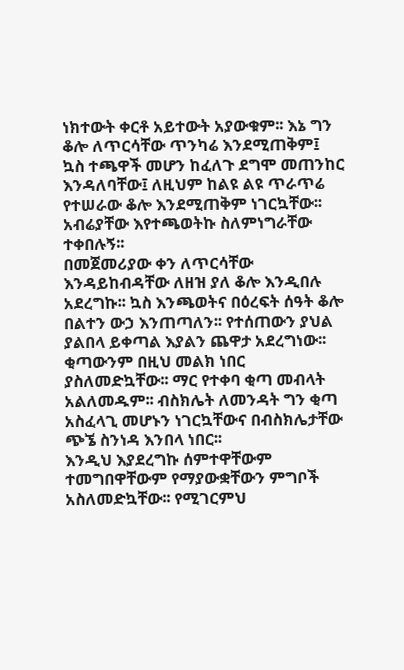ነክተውት ቀርቶ አይተውት አያውቁም፡፡ እኔ ግን ቆሎ ለጥርሳቸው ጥንካሬ እንደሚጠቅም፤ ኳስ ተጫዋች መሆን ከፈለጉ ደግሞ መጠንከር እንዳለባቸው፤ ለዚህም ከልዩ ልዩ ጥራጥሬ የተሠራው ቆሎ እንደሚጠቅም ነገርኳቸው፡፡ አብሬያቸው እየተጫወትኩ ስለምነግራቸው ተቀበሉኝ፡፡
በመጀመሪያው ቀን ለጥርሳቸው እንዳይከብዳቸው ለዘዝ ያለ ቆሎ እንዲበሉ አደረግኩ፡፡ ኳስ እንጫወትና በዕረፍት ሰዓት ቆሎ በልተን ውኃ እንጠጣለን፡፡ የተሰጠውን ያህል ያልበላ ይቀጣል እያልን ጨዋታ አደረግነው፡፡ ቂጣውንም በዚህ መልክ ነበር ያስለመድኳቸው፡፡ ማር የተቀባ ቂጣ መብላት አልለመዱም፡፡ ብስክሌት ለመንዳት ግን ቂጣ አስፈላጊ መሆኑን ነገርኳቸውና በብስክሌታቸው ጭኜ ስንነዳ እንበላ ነበር፡፡
እንዲህ እያደረግኩ ሰምተዋቸውም ተመግበዋቸውም የማያውቋቸውን ምግቦች አስለመድኳቸው፡፡ የሚገርምህ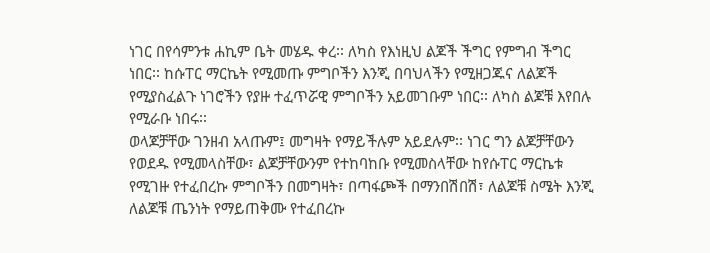ነገር በየሳምንቱ ሐኪም ቤት መሄዱ ቀረ፡፡ ለካስ የእነዚህ ልጆች ችግር የምግብ ችግር ነበር፡፡ ከሱፐር ማርኬት የሚመጡ ምግቦችን እንጂ በባህላችን የሚዘጋጁና ለልጆች የሚያስፈልጉ ነገሮችን የያዙ ተፈጥሯዊ ምግቦችን አይመገቡም ነበር፡፡ ለካስ ልጆቹ እየበሉ የሚራቡ ነበሩ፡፡
ወላጆቻቸው ገንዘብ አላጡም፤ መግዛት የማይችሉም አይደሉም፡፡ ነገር ግን ልጆቻቸውን የወደዱ የሚመላስቸው፣ ልጆቻቸውንም የተከባከቡ የሚመስላቸው ከየሱፐር ማርኬቱ የሚገዙ የተፈበረኩ ምግቦችን በመግዛት፣ በጣፋጮች በማንበሽበሽ፣ ለልጆቹ ስሜት እንጂ ለልጆቹ ጤንነት የማይጠቅሙ የተፈበረኩ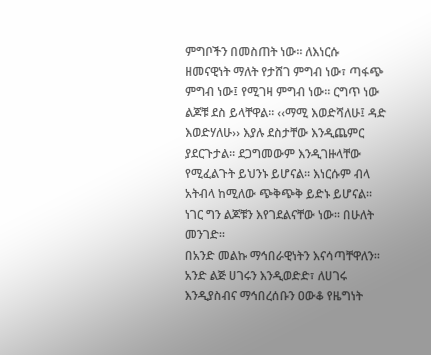ምግቦችን በመስጠት ነው፡፡ ለእነርሱ ዘመናዊነት ማለት የታሸገ ምግብ ነው፣ ጣፋጭ ምግብ ነው፤ የሚገዛ ምግብ ነው፡፡ ርግጥ ነው ልጆቹ ደስ ይላቸዋል፡፡ ‹‹ማሚ እወድሻለሁ፤ ዳድ እወድሃለሁ›› እያሉ ደስታቸው እንዲጨምር ያደርጉታል፡፡ ደጋግመውም እንዲገዙላቸው የሚፈልጉት ይህንኑ ይሆናል፡፡ እነርሱም ብላ አትብላ ከሚለው ጭቅጭቅ ይድኑ ይሆናል፡፡ ነገር ግን ልጆቹን እየገደልናቸው ነው፡፡ በሁለት መንገድ፡፡
በአንድ መልኩ ማኅበራዊነትን እናሳጣቸዋለን፡፡ አንድ ልጅ ሀገሩን እንዲወድድ፣ ለሀገሩ እንዲያስብና ማኅበረሰቡን ዐውቆ የዜግነት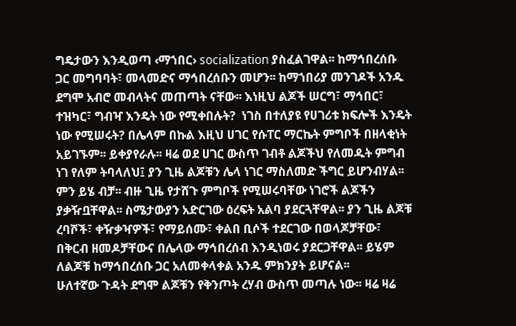ግዴታውን እንዲወጣ ‹ማኀበር› socialization ያስፈልገዋል፡፡ ከማኅበረሰቡ ጋር መግባባት፣ መላመድና ማኅበረሰቡን መሆን፡፡ ከማኀበሪያ መንገዶች አንዱ ደግሞ አብሮ መብላትና መጠጣት ናቸው፡፡ እነዚህ ልጆች ሠርግ፣ ማኅበር፣ ተዝካር፣ ግብዣ እንዴት ነው የሚቀበሉት?  ነገስ በተለያዩ የሀገሪቱ ክፍሎች እንዴት ነው የሚሠሩት? በሌላም በኩል እዚህ ሀገር የሱፐር ማርኬት ምግቦች በዘላቂነት አይገኙም፡፡ ይቀያየራሉ፡፡ ዛሬ ወደ ሀገር ውስጥ ገብቶ ልጆችህ የለመዱት ምግብ ነገ የለም ትባላለህ፤ ያን ጊዜ ልጆቹን ሌላ ነገር ማስለመድ ችግር ይሆንብሃል፡፡
ምን ይሄ ብቻ፡፡ ብዙ ጊዜ የታሸጉ ምግቦች የሚሠሩባቸው ነገሮች ልጆችን ያቃዥቧቸዋል፡፡ ስሜታውያን አድርገው ዕረፍት አልባ ያደርጓቸዋል፡፡ ያን ጊዜ ልጆቹ ረባሾች፣ ቀዥቃዣዎች፣ የማይሰሙ፣ ቀልበ ቢሶች ተደርገው በወላጆቻቸው፣ በቅርብ ዘመዶቻቸውና በሌላው ማኅበረሰብ እንዲነወሩ ያደርጋቸዋል፡፡ ይሄም ለልጆቹ ከማኅበረሰቡ ጋር አለመቀላቀል አንዱ ምክንያት ይሆናል፡፡
ሁለተኛው ጉዳት ደግሞ ልጆቹን የቅንጦት ረሃብ ውስጥ መጣሉ ነው፡፡ ዛሬ ዛሬ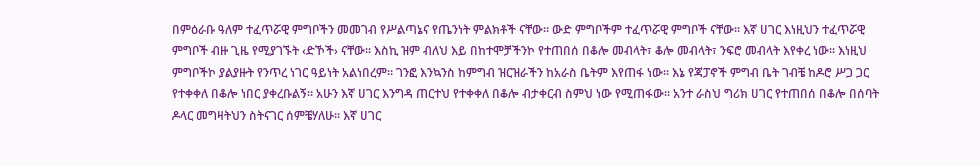በምዕራቡ ዓለም ተፈጥሯዊ ምግቦችን መመገብ የሥልጣኔና የጤንነት ምልክቶች ናቸው፡፡ ውድ ምግቦችም ተፈጥሯዊ ምግቦች ናቸው፡፡ እኛ ሀገር እነዚህን ተፈጥሯዊ ምግቦች ብዙ ጊዜ የሚያገኙት ‹ድኾች› ናቸው፡፡ እስኪ ዝም ብለህ እይ በከተሞቻችንኮ የተጠበሰ በቆሎ መብላት፣ ቆሎ መብላት፣ ንፍሮ መብላት እየቀረ ነው፡፡ እነዚህ ምግቦችኮ ያልያዙት የንጥረ ነገር ዓይነት አልነበረም፡፡ ገንፎ እንኳንስ ከምግብ ዝርዝራችን ከአራስ ቤትም እየጠፋ ነው፡፡ እኔ የጃፓኖች ምግብ ቤት ገብቼ ከዶሮ ሥጋ ጋር የተቀቀለ በቆሎ ነበር ያቀረቡልኝ፡፡ አሁን እኛ ሀገር እንግዳ ጠርተህ የተቀቀለ በቆሎ ብታቀርብ ስምህ ነው የሚጠፋው፡፡ አንተ ራስህ ግሪክ ሀገር የተጠበሰ በቆሎ በሰባት ዶላር መግዛትህን ስትናገር ሰምቼሃለሁ፡፡ እኛ ሀገር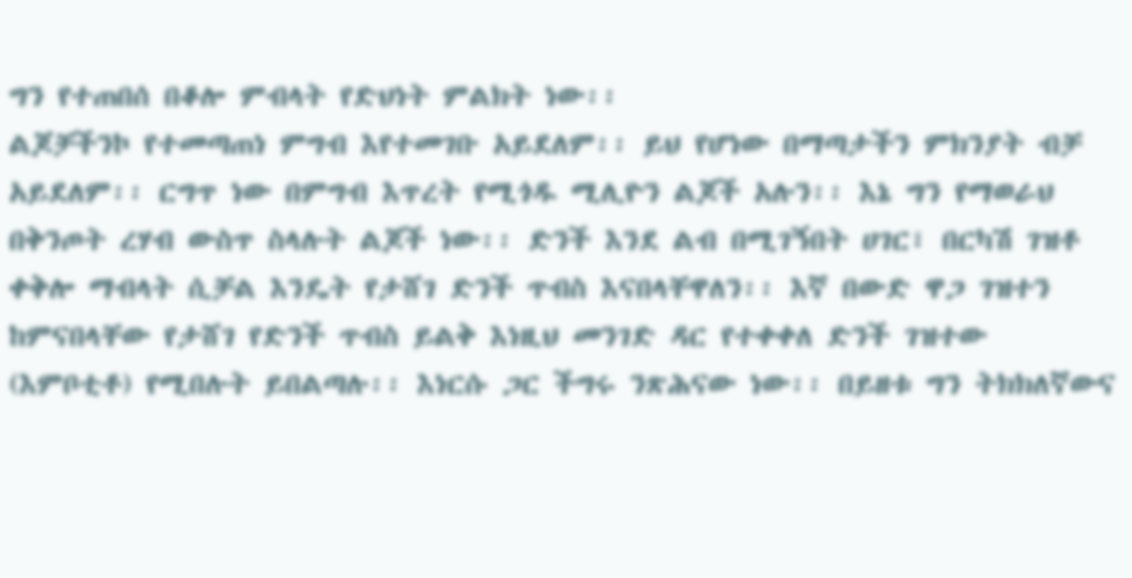ግን የተጠበሰ በቆሎ ምብላት የድህነት ምልክት ነው፡፡
ልጆቻችንኮ የተመጣጠነ ምግብ እየተመገቡ አይደለም፡፡ ይህ የሆነው በማጣታችን ምክንያት ብቻ አይደለም፡፡ ርግጥ ነው በምግብ እጥረት የሚጎዱ ሚሊዮን ልጆች አሉን፡፡ እኔ ግን የማወራህ በቅንጦት ረሃብ ውስጥ ስላሉት ልጆች ነው፡፡ ድንች እንደ ልብ በሚገኝበት ሀገር፣ በርካሽ ገዝቶ ቀቅሎ ማብላት ሲቻል እንዴት የታሸገ ድንች ጥብስ እናበላቸዋለን፡፡ እኛ በውድ ዋጋ ገዝተን ከምናበላቸው የታሸገ የድንች ጥብስ ይልቅ እነዚህ መንገድ ዳር የተቀቀለ ድንች ገዝተው (እምቦቲቶ) የሚበሉት ይበልጣሉ፡፡ እነርሱ ጋር ችግሩ ንጽሕናው ነው፡፡ በይዘቱ ግን ትክክለኛውና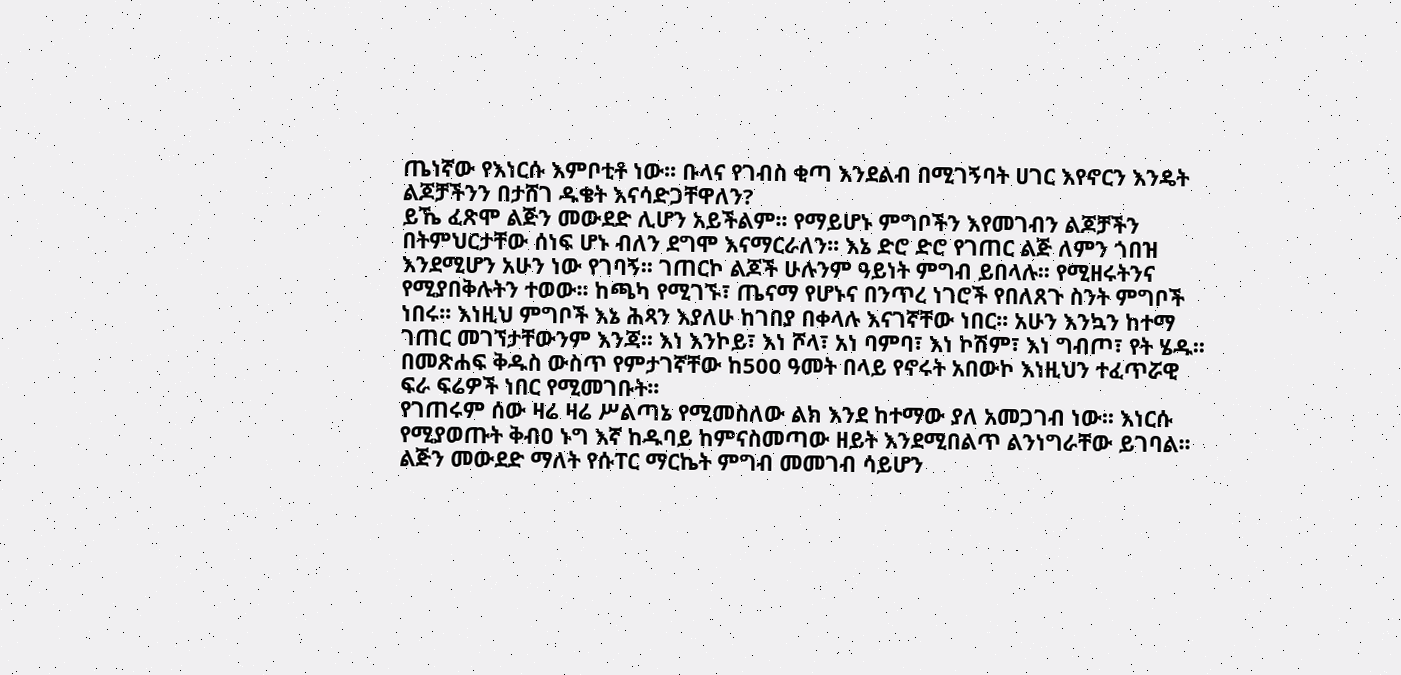ጤነኛው የእነርሱ እምቦቲቶ ነው፡፡ ቡላና የገብስ ቂጣ እንደልብ በሚገኝባት ሀገር እየኖርን እንዴት ልጆቻችንን በታሸገ ዱቄት እናሳድጋቸዋለን?
ይኼ ፈጽሞ ልጅን መውደድ ሊሆን አይችልም፡፡ የማይሆኑ ምግቦችን እየመገብን ልጆቻችን በትምህርታቸው ሰነፍ ሆኑ ብለን ደግሞ እናማርራለን፡፡ እኔ ድሮ ድሮ የገጠር ልጅ ለምን ጎበዝ እንደሚሆን አሁን ነው የገባኝ፡፡ ገጠርኮ ልጆች ሁሉንም ዓይነት ምግብ ይበላሉ፡፡ የሚዘሩትንና የሚያበቅሉትን ተወው፡፡ ከጫካ የሚገኙ፣ ጤናማ የሆኑና በንጥረ ነገሮች የበለጸጉ ስንት ምግቦች ነበሩ፡፡ እነዚህ ምግቦች እኔ ሕጻን እያለሁ ከገበያ በቀላሉ እናገኛቸው ነበር፡፡ አሁን እንኳን ከተማ ገጠር መገኘታቸውንም እንጃ፡፡ እነ እንኮይ፣ እነ ሾላ፣ አነ ባምባ፣ እነ ኮሽም፣ እነ ግብጦ፣ የት ሄዱ፡፡ በመጽሐፍ ቅዱስ ውስጥ የምታገኛቸው ከ500 ዓመት በላይ የኖሩት አበውኮ እነዚህን ተፈጥሯዊ ፍራ ፍሬዎች ነበር የሚመገቡት፡፡
የገጠሩም ሰው ዛሬ ዛሬ ሥልጣኔ የሚመስለው ልክ እንደ ከተማው ያለ አመጋገብ ነው፡፡ እነርሱ የሚያወጡት ቅብዐ ኑግ እኛ ከዱባይ ከምናስመጣው ዘይት እንደሚበልጥ ልንነግራቸው ይገባል፡፡ ልጅን መውደድ ማለት የሱፐር ማርኬት ምግብ መመገብ ሳይሆን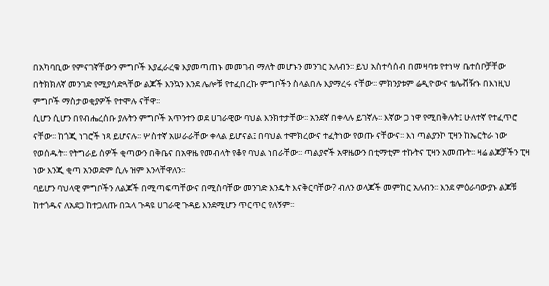በአካባቢው የምናገኛቸውን ምግቦች እያፈራረቁ እያመጣጠኑ መመገብ ማለት መሆኑን መንገር አለብን፡፡ ይህ አስተሳሰብ በመዛባቱ የተነሣ ቤተሰቦቻቸው በትክክለኛ መንገድ የሚያሳድጓቸው ልጆች እንኳን እንደ ሌሎቹ የተፈበረኩ ምግቦችን ስላልበሉ እያማረሩ ናቸው፡፡ ምክንያቱም ሬዲዮውና ቴሌቭዥኑ በእነዚህ ምግቦች ማስታወቂያዎች የተሞሉ ናቸዋ፡፡
ሲሆን ሲሆን በየብሔረሰቡ ያሉትን ምግቦች አጥንተን ወደ ሀገራዊው ባህል እንክተታቸው፡፡ አንደኛ በቀላሉ ይገኛሉ፡፡ እኛው ጋ ነዋ የሚበቅሉት፤ ሁለተኛ የተፈጥሮ ናቸው፡፡ ከጎጂ ነገሮች ነጻ ይሆናሉ፡፡ ሦስተኛ አሠራራቸው ቀላል ይሆናል፤ በባህል ተሞክረውና ተፈትነው የወጡ ናቸውና፡፡ እነ ጣልያንኮ ፒዛን ከኤርትራ ነው የወሰዱት፡፡ የትግራይ ሰዎች ቂጣውን በቅቤና በአዋዜ የመብላት የቆየ ባህል ነበራቸው፡፡ ጣልያኖች አዋዜውን በቲማቲም ተኩትና ፒዛን አመጡት፡፡ ዛሬ ልጆቻችን ፒዛ ነው እንጂ ቂጣ አንወድም ሲሉ ዝም እንላቸዋለን፡፡
ባይሆን ባህላዊ ምግቦችን ለልጆች በሚጣፍጣቸውና በሚስባቸው መንገድ እንዴት እናቅርባቸው? ብለን ወላጆች መምከር አለብን፡፡ እንደ ምዕራባውያኑ ልጆቹ ከተጎዱና ለአደጋ ከተጋለጡ በኋላ ጉዳዩ ሀገራዊ ጉዳይ እንደሚሆን ጥርጥር የለኝም፡፡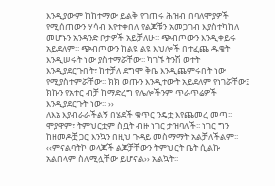እንዲያውም ከከተማው ይልቅ የገጠሩ ሕዝብ በባለሞያዎች የሚሰጠውን ሃሳብ እየተቀበለ የልጆቹን አመጋገብ እያስተካከለ መሆኑን አንዳንድ ቦታዎች አይቻለሁ፡፡ ጭብጦውን እንዲቀይሩ አይደለም፡፡ ጭብጦውን ከልዩ ልዩ እህሎች በተፈጨ ዱቄት እንዲሠሩት ነው ያስተማሯቸው፡፡ ካገኙ ትንሽ ወተት እንዲያደርጉበት፣ ከተቻለ ደግሞ ቅቤ እንዲጨምሩበት ነው የሚያስተምሯቸው፡፡ ክክ ወጡን እንዲተውት አይደለም የነገሯቸው፤ ክኩን የአተር ብቻ ከማድረግ የሌሎችንም ጥራጥሬዎች እንዲያደርጉት ነው፡፡ ››
ለእኔ እያብራራችልኝ በሄደች ቁጥር ንዴቷ እየጨመረ መጣ፡፡ ሞያዋም፣ ትምህርቷም ስቧት ብዙ ነገር ታዝባለች፡፡ ነገር ግን ከዘመዶቿ ጋር እንኳን በዚህ ጉዳይ መስማማት አልቻለችልም፡፡
‹‹ምናልባትኮ ወላጆች ልጆቻቸውን ትምህርት ቤት ሲልኩ አልበላም ስለሚሏቸው ይሆናል›› አልኳት፡፡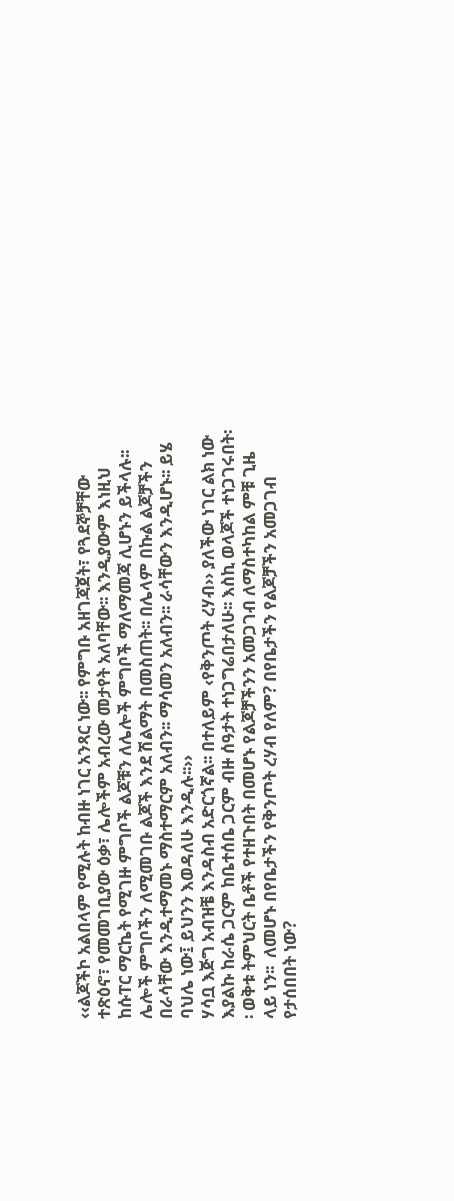‹‹ልጆችኮ አልበላም የሚሉት ከብዙ ነገር አንጻር ነው፡፡ የምግቡ አዘገጃጀት፣ የጓደኞቻቸው ተጽዕኖ፣ የመመገቢያው ዕቃ፣ ሌሎችም አብረው መታየት አለባቸው፡፡ እንዲያውም እነዚህ ከሱፐር ማርኬት የሚገዙ ምግቦች ልጆቹን ለሌሎች ምግቦች ማለማመጃ ሊሆኑን ይችላሉ፡፡ ሌሎች ምግቦችን ለሚመገቡ ልጆች እንደ ሽልማት በመስጠት፡፡ በሌላም በኩል ልጆቻችን በራሳቸው እንዲተማመኑ ማስተማርም አለብን፡፡ ማሳመን አለብን፡፡ ራሳቸውን እንዲሆኑ፡፡ ይሄ ባህሌ ነው፤ ይህንን እወዳለሁ እንዲሉ፡፡››
ሃሳቧ እጅግ አብዝቼ እንዳስብ አድርጎኛል፡፡ በተለይም ‹የቅንጦት ረሃብ›› ያለችው ነገር ልክ ነው እያልኩ ከራሴ ጋርም ከቤተሰቤ ጋርም ብዙ ሰዓታት ተነጋግሬበታለሁ፡፡ እስኪ ወላጆች ተነጋገሩበት፡፡ ወቅቱ ትምህርት ቤቶች የተዘጉበት በመሆኑ የልጆቻችንን አመጋገብ ለማስተካከል ምቹ ጊዜ ላይ ነን፡፡  ለመሆኑ በየቤታችን የቅንጦት ረሃብ የለም? በየቤታችን የልጆቻችን አመጋገብ የታሰበበት ነው?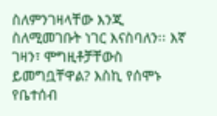ስለምንገዛላቸው እንጂ ስለሚመገቡት ነገር እናስባለን፡፡ እኛ ገዛን፣ ሞግዚቶቻቸውስ ይመግቧቸዋል? እስኪ የሰሞኑ የቤተሰብ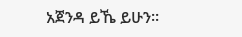አጀንዳ ይኼ ይሁን፡፡